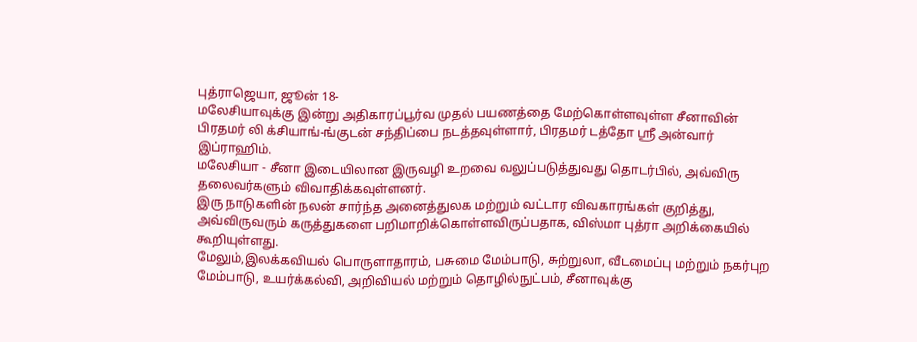புத்ராஜெயா, ஜூன் 18-
மலேசியாவுக்கு இன்று அதிகாரப்பூர்வ முதல் பயணத்தை மேற்கொள்ளவுள்ள சீனாவின் பிரதமர் லி க்சியாங்-ங்குடன் சந்திப்பை நடத்தவுள்ளார், பிரதமர் டத்தோ ஸ்ரீ அன்வார் இப்ராஹிம்.
மலேசியா - சீனா இடையிலான இருவழி உறவை வலுப்படுத்துவது தொடர்பில், அவ்விரு தலைவர்களும் விவாதிக்கவுள்ளனர்.
இரு நாடுகளின் நலன் சார்ந்த அனைத்துலக மற்றும் வட்டார விவகாரங்கள் குறித்து, அவ்விருவரும் கருத்துகளை பறிமாறிக்கொள்ளவிருப்பதாக, விஸ்மா புத்ரா அறிக்கையில் கூறியுள்ளது.
மேலும்,இலக்கவியல் பொருளாதாரம், பசுமை மேம்பாடு, சுற்றுலா, வீடமைப்பு மற்றும் நகர்புற மேம்பாடு, உயர்க்கல்வி, அறிவியல் மற்றும் தொழில்நுட்பம், சீனாவுக்கு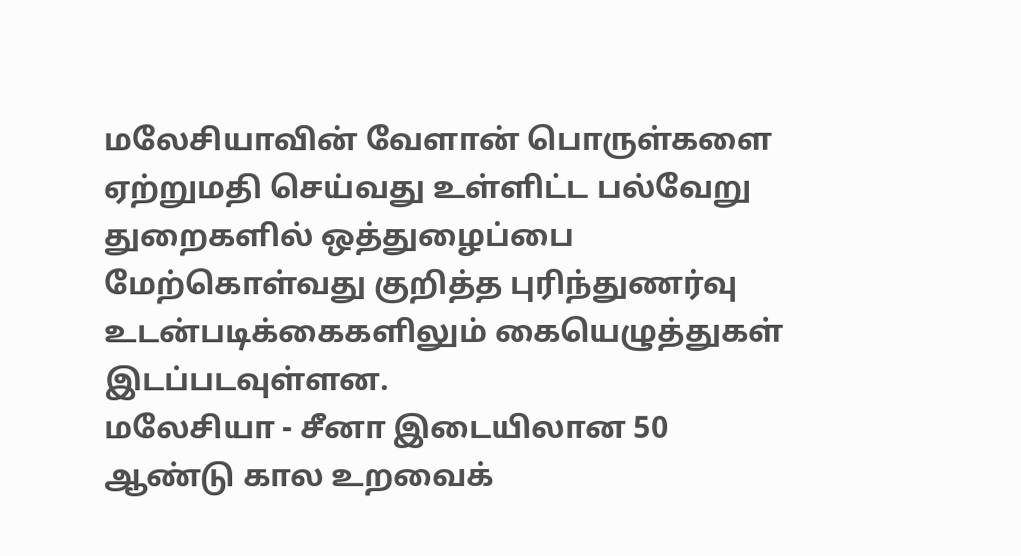மலேசியாவின் வேளான் பொருள்களை ஏற்றுமதி செய்வது உள்ளிட்ட பல்வேறு துறைகளில் ஒத்துழைப்பை மேற்கொள்வது குறித்த புரிந்துணர்வு உடன்படிக்கைகளிலும் கையெழுத்துகள் இடப்படவுள்ளன.
மலேசியா - சீனா இடையிலான 50 ஆண்டு கால உறவைக்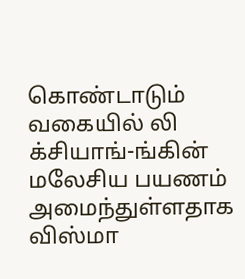கொண்டாடும் வகையில் லி க்சியாங்-ங்கின் மலேசிய பயணம் அமைந்துள்ளதாக விஸ்மா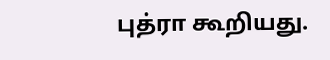புத்ரா கூறியது.